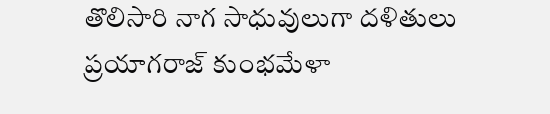తొలిసారి నాగ సాధువులుగా దళితులు
ప్రయాగరాజ్ కుంభమేళా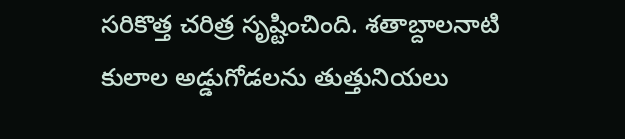సరికొత్త చరిత్ర సృష్టించింది. శతాబ్దాలనాటి కులాల అడ్డుగోడలను తుత్తునియలు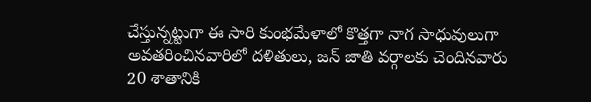చేస్తున్నట్టుగా ఈ సారి కుంభమేళాలో కొత్తగా నాగ సాధువులుగా అవతరించినవారిలో దళితులు, జన్ జాతి వర్గాలకు చెందినవారు 20 శాతానికి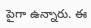పైగా ఉన్నారు. ఈ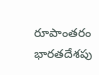రూపాంతరం భారతదేశపు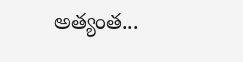అత్యంత...